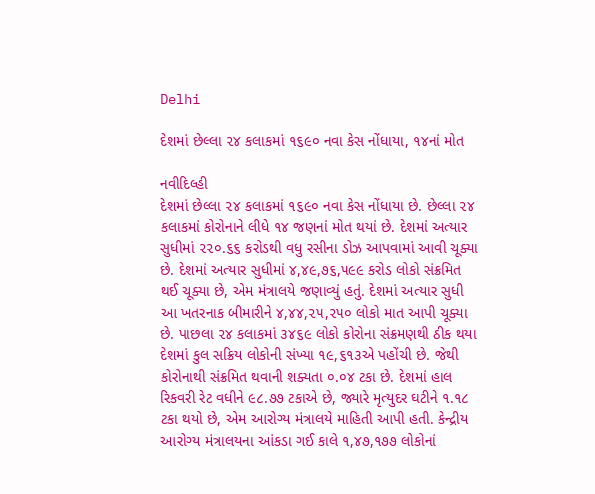Delhi

દેશમાં છેલ્લા ૨૪ કલાકમાં ૧૬૯૦ નવા કેસ નોંધાયા, ૧૪નાં મોત

નવીદિલ્હી
દેશમાં છેલ્લા ૨૪ કલાકમાં ૧૬૯૦ નવા કેસ નોંધાયા છે. છેલ્લા ૨૪ કલાકમાં કોરોનાને લીધે ૧૪ જણનાં મોત થયાં છે. દેશમાં અત્યાર સુધીમાં ૨૨૦.૬૬ કરોડથી વધુ રસીના ડોઝ આપવામાં આવી ચૂક્યા છે. દેશમાં અત્યાર સુધીમાં ૪,૪૯,૭૬,૫૯૯ કરોડ લોકો સંક્રમિત થઈ ચૂક્યા છે, એમ મંત્રાલયે જણાવ્યું હતું. દેશમાં અત્યાર સુધી આ ખતરનાક બીમારીને ૪,૪૪,૨૫,૨૫૦ લોકો માત આપી ચૂક્યા છે. પાછલા ૨૪ કલાકમાં ૩૪૬૯ લોકો કોરોના સંક્રમણથી ઠીક થયા દેશમાં કુલ સક્રિય લોકોની સંખ્યા ૧૯,૬૧૩એ પહોંચી છે. જેથી કોરોનાથી સંક્રમિત થવાની શક્યતા ૦.૦૪ ટકા છે. દેશમાં હાલ રિકવરી રેટ વધીને ૯૮.૭૭ ટકાએ છે, જ્યારે મૃત્યુદર ઘટીને ૧.૧૮ ટકા થયો છે, એમ આરોગ્ય મંત્રાલયે માહિતી આપી હતી. કેન્દ્રીય આરોગ્ય મંત્રાલયના આંકડા ગઈ કાલે ૧,૪૭,૧૭૭ લોકોનાં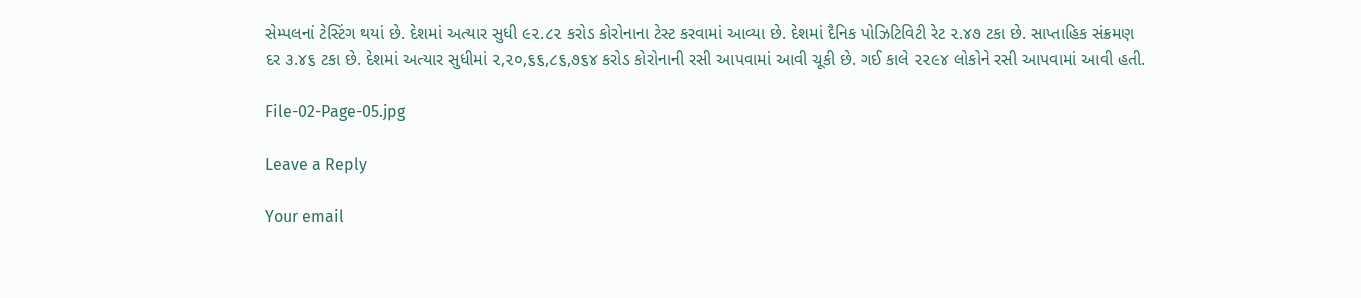સેમ્પલનાં ટેસ્ટિંગ થયાં છે. દેશમાં અત્યાર સુધી ૯૨.૮૨ કરોડ કોરોનાના ટેસ્ટ કરવામાં આવ્યા છે. દેશમાં દૈનિક પોઝિટિવિટી રેટ ૨.૪૭ ટકા છે. સાપ્તાહિક સંક્રમણ દર ૩.૪૬ ટકા છે. દેશમાં અત્યાર સુધીમાં ૨,૨૦,૬૬,૮૬,૭૬૪ કરોડ કોરોનાની રસી આપવામાં આવી ચૂકી છે. ગઈ કાલે ૨૨૯૪ લોકોને રસી આપવામાં આવી હતી.

File-02-Page-05.jpg

Leave a Reply

Your email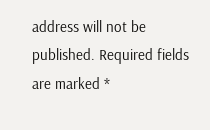address will not be published. Required fields are marked *